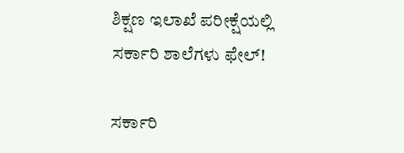ಶಿಕ್ಷಣ ಇಲಾಖೆ ಪರೀಕ್ಷೆಯಲ್ಲಿ ಸರ್ಕಾರಿ ಶಾಲೆಗಳು ಫೇಲ್!

ಸರ್ಕಾರಿ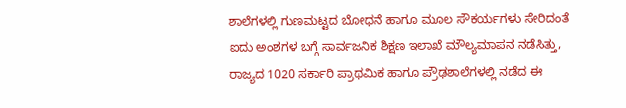ಶಾಲೆಗಳಲ್ಲಿ ಗುಣಮಟ್ಟದ ಬೋಧನೆ ಹಾಗೂ ಮೂಲ ಸೌಕರ್ಯಗಳು ಸೇರಿದಂತೆ ಐದು ಅಂಶಗಳ ಬಗ್ಗೆ ಸಾರ್ವಜನಿಕ ಶಿಕ್ಷಣ ಇಲಾಖೆ ಮೌಲ್ಯಮಾಪನ ನಡೆಸಿತ್ತು, ರಾಜ್ಯದ 1020 ಸರ್ಕಾರಿ ಪ್ರಾಥಮಿಕ ಹಾಗೂ ಪ್ರೌಢಶಾಲೆಗಳಲ್ಲಿ ನಡೆದ ಈ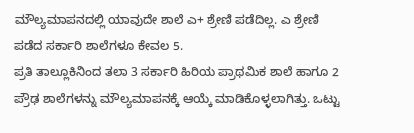ಮೌಲ್ಯಮಾಪನದಲ್ಲಿ ಯಾವುದೇ ಶಾಲೆ ಎ+ ಶ್ರೇಣಿ ಪಡೆದಿಲ್ಲ. ಎ ಶ್ರೇಣಿ ಪಡೆದ ಸರ್ಕಾರಿ ಶಾಲೆಗಳೂ ಕೇವಲ 5.
ಪ್ರತಿ ತಾಲ್ಲೂಕಿನಿಂದ ತಲಾ 3 ಸರ್ಕಾರಿ ಹಿರಿಯ ಪ್ರಾಥಮಿಕ ಶಾಲೆ ಹಾಗೂ 2 ಪ್ರೌಢ ಶಾಲೆಗಳನ್ನು ಮೌಲ್ಯಮಾಪನಕ್ಕೆ ಆಯ್ಕೆ ಮಾಡಿಕೊಳ್ಳಲಾಗಿತ್ತು. ಒಟ್ಟು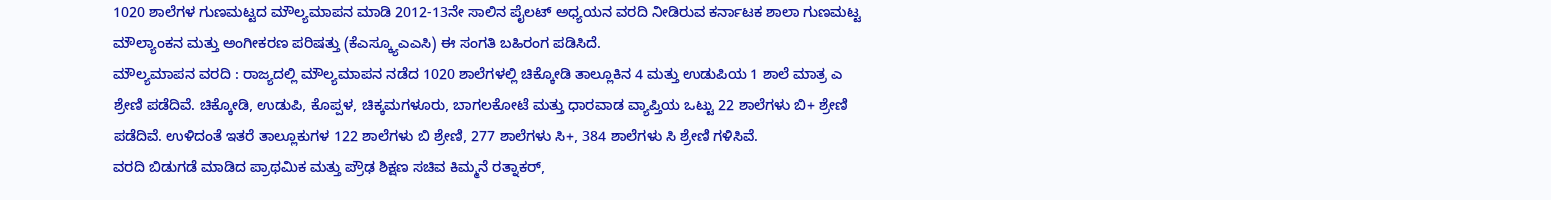1020 ಶಾಲೆಗಳ ಗುಣಮಟ್ಟದ ಮೌಲ್ಯಮಾಪನ ಮಾಡಿ 2012-13ನೇ ಸಾಲಿನ ಪೈಲಟ್ ಅಧ್ಯಯನ ವರದಿ ನೀಡಿರುವ ಕರ್ನಾಟಕ ಶಾಲಾ ಗುಣಮಟ್ಟ ಮೌಲ್ಯಾಂಕನ ಮತ್ತು ಅಂಗೀಕರಣ ಪರಿಷತ್ತು (ಕೆಎಸ್ಕ್ಯೂಎಎಸಿ) ಈ ಸಂಗತಿ ಬಹಿರಂಗ ಪಡಿಸಿದೆ.
ಮೌಲ್ಯಮಾಪನ ವರದಿ : ರಾಜ್ಯದಲ್ಲಿ ಮೌಲ್ಯಮಾಪನ ನಡೆದ 1020 ಶಾಲೆಗಳಲ್ಲಿ ಚಿಕ್ಕೋಡಿ ತಾಲ್ಲೂಕಿನ 4 ಮತ್ತು ಉಡುಪಿಯ 1 ಶಾಲೆ ಮಾತ್ರ ಎ ಶ್ರೇಣಿ ಪಡೆದಿವೆ. ಚಿಕ್ಕೋಡಿ, ಉಡುಪಿ, ಕೊಪ್ಪಳ, ಚಿಕ್ಕಮಗಳೂರು, ಬಾಗಲಕೋಟೆ ಮತ್ತು ಧಾರವಾಡ ವ್ಯಾಪ್ತಿಯ ಒಟ್ಟು 22 ಶಾಲೆಗಳು ಬಿ+ ಶ್ರೇಣಿ ಪಡೆದಿವೆ. ಉಳಿದಂತೆ ಇತರೆ ತಾಲ್ಲೂಕುಗಳ 122 ಶಾಲೆಗಳು ಬಿ ಶ್ರೇಣಿ, 277 ಶಾಲೆಗಳು ಸಿ+, 384 ಶಾಲೆಗಳು ಸಿ ಶ್ರೇಣಿ ಗಳಿಸಿವೆ.
ವರದಿ ಬಿಡುಗಡೆ ಮಾಡಿದ ಪ್ರಾಥಮಿಕ ಮತ್ತು ಪ್ರೌಢ ಶಿಕ್ಷಣ ಸಚಿವ ಕಿಮ್ಮನೆ ರತ್ನಾಕರ್,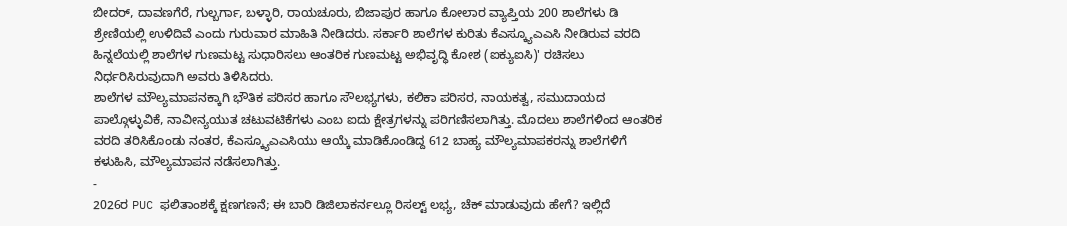ಬೀದರ್, ದಾವಣಗೆರೆ, ಗುಲ್ಬರ್ಗಾ, ಬಳ್ಳಾರಿ, ರಾಯಚೂರು, ಬಿಜಾಪುರ ಹಾಗೂ ಕೋಲಾರ ವ್ಯಾಪ್ತಿಯ 200 ಶಾಲೆಗಳು ಡಿ ಶ್ರೇಣಿಯಲ್ಲಿ ಉಳಿದಿವೆ ಎಂದು ಗುರುವಾರ ಮಾಹಿತಿ ನೀಡಿದರು. ಸರ್ಕಾರಿ ಶಾಲೆಗಳ ಕುರಿತು ಕೆಎಸ್ಕ್ಯೂಎಎಸಿ ನೀಡಿರುವ ವರದಿ ಹಿನ್ನಲೆಯಲ್ಲಿ ಶಾಲೆಗಳ ಗುಣಮಟ್ಟ ಸುಧಾರಿಸಲು ಆಂತರಿಕ ಗುಣಮಟ್ಟ ಅಭಿವೃದ್ಧಿ ಕೋಶ (ಐಕ್ಯುಐಸಿ)' ರಚಿಸಲು ನಿರ್ಧರಿಸಿರುವುದಾಗಿ ಅವರು ತಿಳಿಸಿದರು.
ಶಾಲೆಗಳ ಮೌಲ್ಯಮಾಪನಕ್ಕಾಗಿ ಭೌತಿಕ ಪರಿಸರ ಹಾಗೂ ಸೌಲಭ್ಯಗಳು, ಕಲಿಕಾ ಪರಿಸರ, ನಾಯಕತ್ವ, ಸಮುದಾಯದ ಪಾಲ್ಗೊಳ್ಳುವಿಕೆ, ನಾವೀನ್ಯಯುತ ಚಟುವಟಿಕೆಗಳು ಎಂಬ ಐದು ಕ್ಷೇತ್ರಗಳನ್ನು ಪರಿಗಣಿಸಲಾಗಿತ್ತು. ಮೊದಲು ಶಾಲೆಗಳಿಂದ ಆಂತರಿಕ ವರದಿ ತರಿಸಿಕೊಂಡು ನಂತರ, ಕೆಎಸ್ಕ್ಯೂಎಎಸಿಯು ಆಯ್ಕೆ ಮಾಡಿಕೊಂಡಿದ್ದ 612 ಬಾಹ್ಯ ಮೌಲ್ಯಮಾಪಕರನ್ನು ಶಾಲೆಗಳಿಗೆ ಕಳುಹಿಸಿ, ಮೌಲ್ಯಮಾಪನ ನಡೆಸಲಾಗಿತ್ತು.
-
2026ರ PUC ಫಲಿತಾಂಶಕ್ಕೆ ಕ್ಷಣಗಣನೆ; ಈ ಬಾರಿ ಡಿಜಿಲಾಕರ್ನಲ್ಲೂ ರಿಸಲ್ಟ್ ಲಭ್ಯ, ಚೆಕ್ ಮಾಡುವುದು ಹೇಗೆ? ಇಲ್ಲಿದೆ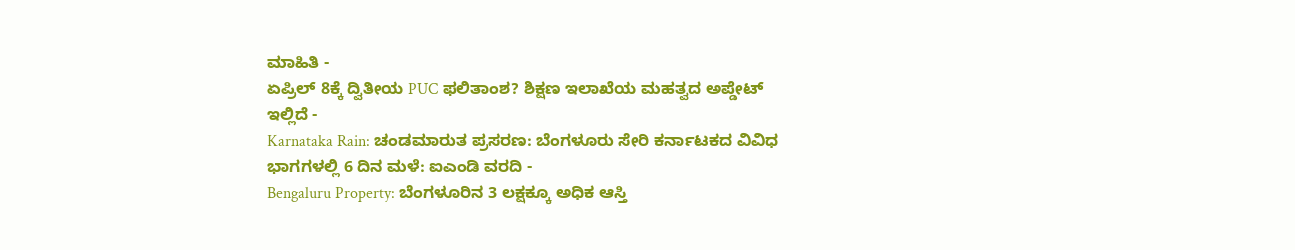ಮಾಹಿತಿ -
ಏಪ್ರಿಲ್ 8ಕ್ಕೆ ದ್ವಿತೀಯ PUC ಫಲಿತಾಂಶ? ಶಿಕ್ಷಣ ಇಲಾಖೆಯ ಮಹತ್ವದ ಅಪ್ಡೇಟ್ ಇಲ್ಲಿದೆ -
Karnataka Rain: ಚಂಡಮಾರುತ ಪ್ರಸರಣ: ಬೆಂಗಳೂರು ಸೇರಿ ಕರ್ನಾಟಕದ ವಿವಿಧ ಭಾಗಗಳಲ್ಲಿ 6 ದಿನ ಮಳೆ: ಐಎಂಡಿ ವರದಿ -
Bengaluru Property: ಬೆಂಗಳೂರಿನ 3 ಲಕ್ಷಕ್ಕೂ ಅಧಿಕ ಆಸ್ತಿ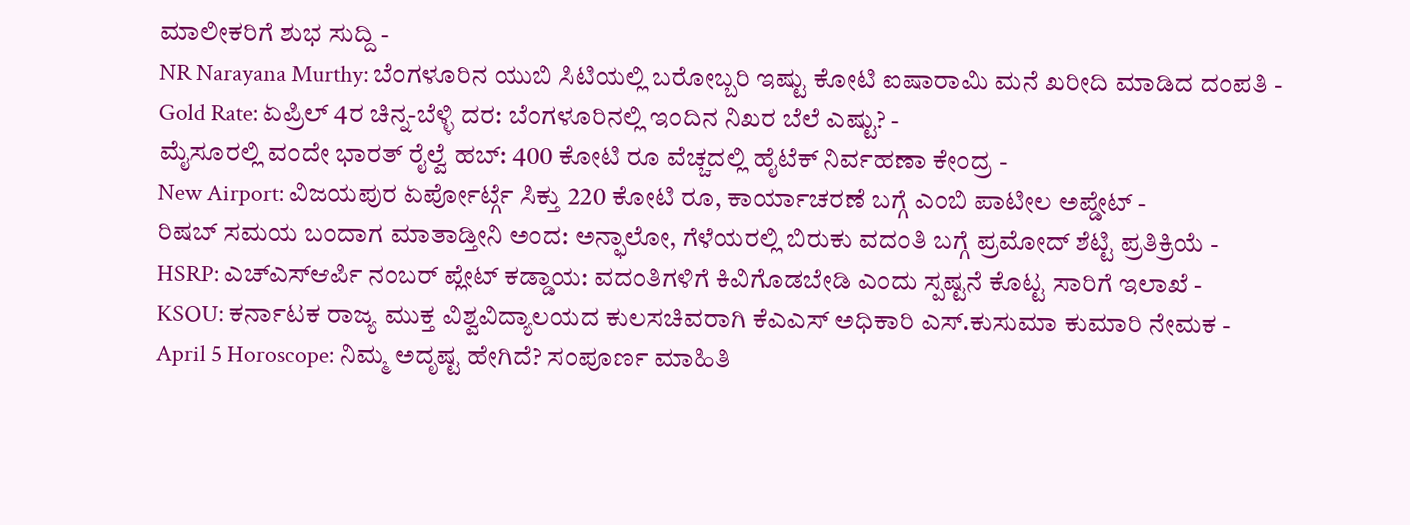ಮಾಲೀಕರಿಗೆ ಶುಭ ಸುದ್ದಿ -
NR Narayana Murthy: ಬೆಂಗಳೂರಿನ ಯುಬಿ ಸಿಟಿಯಲ್ಲಿ ಬರೋಬ್ಬರಿ ಇಷ್ಟು ಕೋಟಿ ಐಷಾರಾಮಿ ಮನೆ ಖರೀದಿ ಮಾಡಿದ ದಂಪತಿ -
Gold Rate: ಏಪ್ರಿಲ್ 4ರ ಚಿನ್ನ-ಬೆಳ್ಳಿ ದರ: ಬೆಂಗಳೂರಿನಲ್ಲಿ ಇಂದಿನ ನಿಖರ ಬೆಲೆ ಎಷ್ಟು? -
ಮೈಸೂರಲ್ಲಿ ವಂದೇ ಭಾರತ್ ರೈಲ್ವೆ ಹಬ್: 400 ಕೋಟಿ ರೂ ವೆಚ್ಚದಲ್ಲಿ ಹೈಟೆಕ್ ನಿರ್ವಹಣಾ ಕೇಂದ್ರ -
New Airport: ವಿಜಯಪುರ ಏರ್ಪೋರ್ಟ್ಗೆ ಸಿಕ್ತು 220 ಕೋಟಿ ರೂ, ಕಾರ್ಯಾಚರಣೆ ಬಗ್ಗೆ ಎಂಬಿ ಪಾಟೀಲ ಅಪ್ಡೇಟ್ -
ರಿಷಬ್ ಸಮಯ ಬಂದಾಗ ಮಾತಾಡ್ತೀನಿ ಅಂದ: ಅನ್ಫಾಲೋ, ಗೆಳೆಯರಲ್ಲಿ ಬಿರುಕು ವದಂತಿ ಬಗ್ಗೆ ಪ್ರಮೋದ್ ಶೆಟ್ಟಿ ಪ್ರತಿಕ್ರಿಯೆ -
HSRP: ಎಚ್ಎಸ್ಆರ್ಪಿ ನಂಬರ್ ಪ್ಲೇಟ್ ಕಡ್ಡಾಯ: ವದಂತಿಗಳಿಗೆ ಕಿವಿಗೊಡಬೇಡಿ ಎಂದು ಸ್ಪಷ್ಟನೆ ಕೊಟ್ಟ ಸಾರಿಗೆ ಇಲಾಖೆ -
KSOU: ಕರ್ನಾಟಕ ರಾಜ್ಯ ಮುಕ್ತ ವಿಶ್ವವಿದ್ಯಾಲಯದ ಕುಲಸಚಿವರಾಗಿ ಕೆಎಎಸ್ ಅಧಿಕಾರಿ ಎಸ್.ಕುಸುಮಾ ಕುಮಾರಿ ನೇಮಕ -
April 5 Horoscope: ನಿಮ್ಮ ಅದೃಷ್ಟ ಹೇಗಿದೆ? ಸಂಪೂರ್ಣ ಮಾಹಿತಿ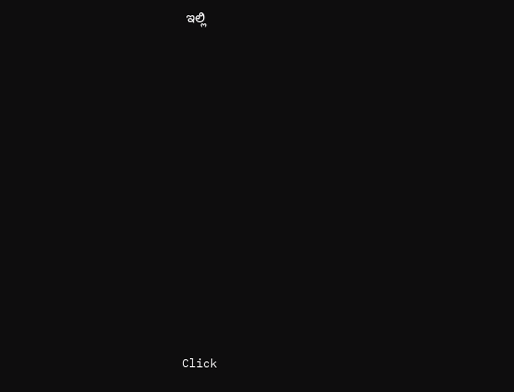ಇಲ್ಲಿ












Click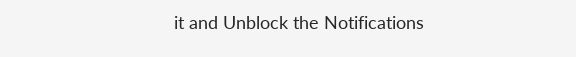it and Unblock the Notifications